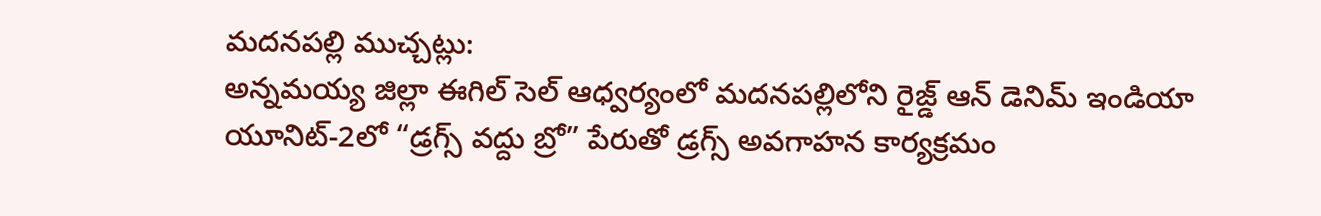మదనపల్లి ముచ్చట్లు:
అన్నమయ్య జిల్లా ఈగిల్ సెల్ ఆధ్వర్యంలో మదనపల్లిలోని రైజ్డ్ ఆన్ డెనిమ్ ఇండియా యూనిట్-2లో “డ్రగ్స్ వద్దు బ్రో” పేరుతో డ్రగ్స్ అవగాహన కార్యక్రమం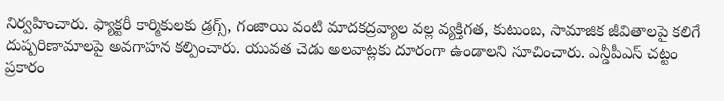నిర్వహించారు. ఫ్యాక్టరీ కార్మికులకు డ్రగ్స్, గంజాయి వంటి మాదకద్రవ్యాల వల్ల వ్యక్తిగత, కుటుంబ, సామాజిక జీవితాలపై కలిగే దుష్పరిణామాలపై అవగాహన కల్పించారు. యువత చెడు అలవాట్లకు దూరంగా ఉండాలని సూచించారు. ఎన్డీపీఎస్ చట్టం ప్రకారం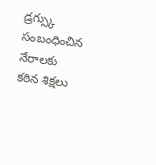డ్రగ్స్కు సంబంధించిన నేరాలకు కఠిన శిక్షలు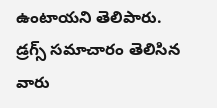ఉంటాయని తెలిపారు. డ్రగ్స్ సమాచారం తెలిసిన వారు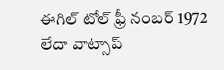ఈగిల్ టోల్ ఫ్రీ నంబర్ 1972 లేదా వాట్సాప్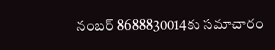నంబర్ 8688830014కు సమాచారం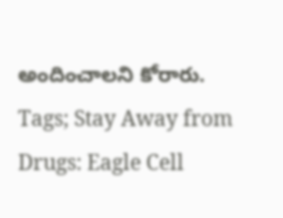అందించాలని కోరారు.
Tags; Stay Away from Drugs: Eagle Cell